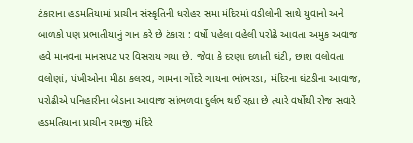ટંકારાના હડમતિયામાં પ્રાચીન સંસ્કૃતિની ધરોહર સમા મંદિરમાં વડીલોની સાથે યુવાનો અને બાળકો પણ પ્રભાતીયાનું ગાન કરે છે ટંકારા : વર્ષો પહેલા વહેલી પરોઢે આવતા અમુક અવાજ હવે માનવના માનસપટ પર વિસરાય ગયા છે. જેવા કે દરણા દળાતી ઘંટી, છાશ વલોવતા વલોણાં, પંખીઓના મીઠા કલરવ, ગામના ગોંદરે ગાયના ભાંભરડા, મંદિરના ઘંટડીના આવાજ, પરોઢીએ પનિહારીના બેડાના આવાજ સાંભળવા દુર્લભ થઈ રહ્યા છે ત્યારે વર્ષોથી રોજ સવારે હડમતિયાના પ્રાચીન રામજી મંદિરે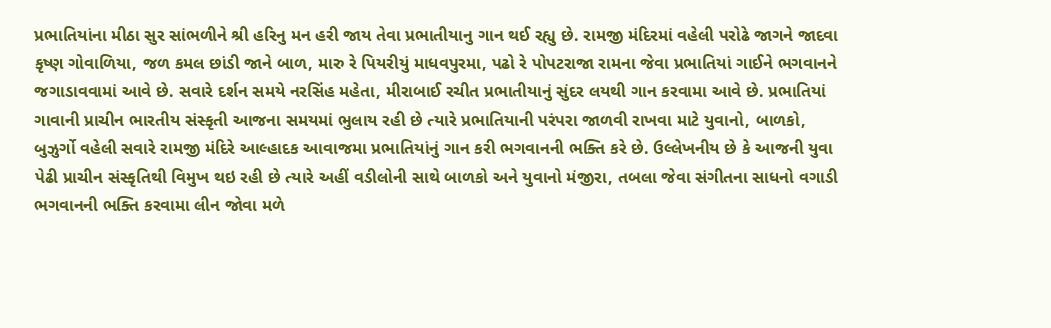પ્રભાતિયાંના મીઠા સુર સાંભળીને શ્રી હરિનુ મન હરી જાય તેવા પ્રભાતીયાનુ ગાન થઈ રહ્યુ છે. રામજી મંદિરમાં વહેલી પરોઢે જાગને જાદવા કૃષ્ણ ગોવાળિયા, જળ કમલ છાંડી જાને બાળ, મારુ રે પિયરીયું માધવપુરમા, પઢો રે પોપટરાજા રામના જેવા પ્રભાતિયાં ગાઈને ભગવાનને જગાડાવવામાં આવે છે. સવારે દર્શન સમયે નરસિંહ મહેતા, મીરાબાઈ રચીત પ્રભાતીયાનું સુંદર લયથી ગાન કરવામા આવે છે. પ્રભાતિયાં ગાવાની પ્રાચીન ભારતીય સંસ્કૃતી આજના સમયમાં ભુલાય રહી છે ત્યારે પ્રભાતિયાની પરંપરા જાળવી રાખવા માટે યુવાનો, બાળકો, બુઝુર્ગો વહેલી સવારે રામજી મંદિરે આલ્હાદક આવાજમા પ્રભાતિયાંનું ગાન કરી ભગવાનની ભક્તિ કરે છે. ઉલ્લેખનીય છે કે આજની યુવા પેઢી પ્રાચીન સંસ્કૃતિથી વિમુખ થઇ રહી છે ત્યારે અહીં વડીલોની સાથે બાળકો અને યુવાનો મંજીરા, તબલા જેવા સંગીતના સાધનો વગાડી ભગવાનની ભક્તિ કરવામા લીન જોવા મળે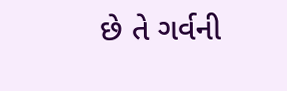છે તે ગર્વની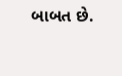બાબત છે.